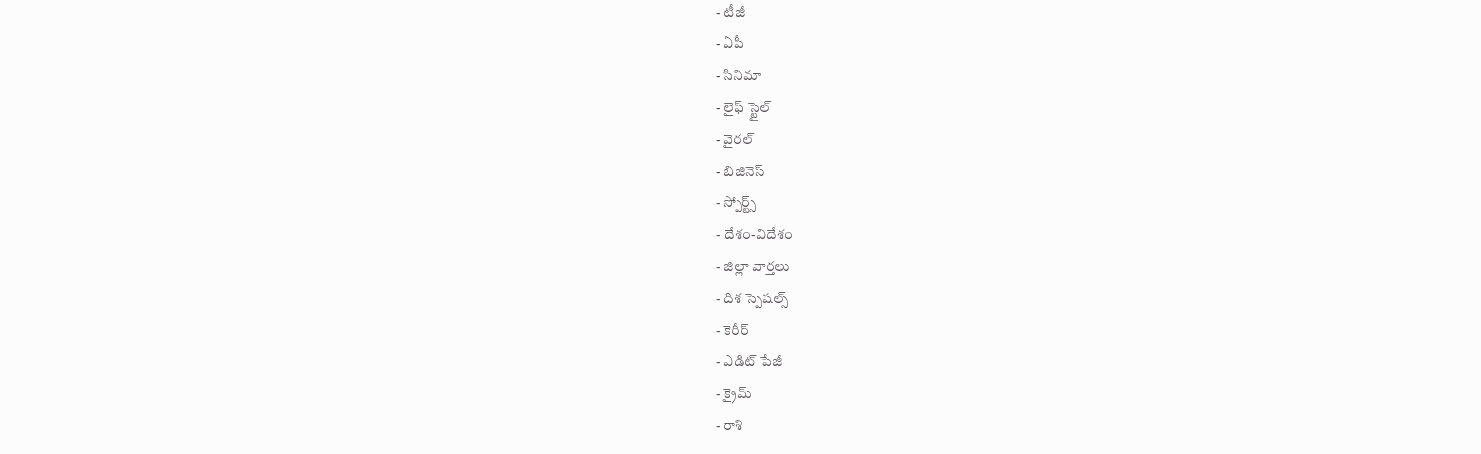- టీజీ
- ఏపీ
- సినిమా
- లైఫ్ స్టైల్
- వైరల్
- బిజినెస్
- స్పోర్ట్స్
- దేశం-విదేశం
- జిల్లా వార్తలు
- దిశ స్పెషల్స్
- కెరీర్
- ఎడిట్ పేజీ
- క్రైమ్
- రాశి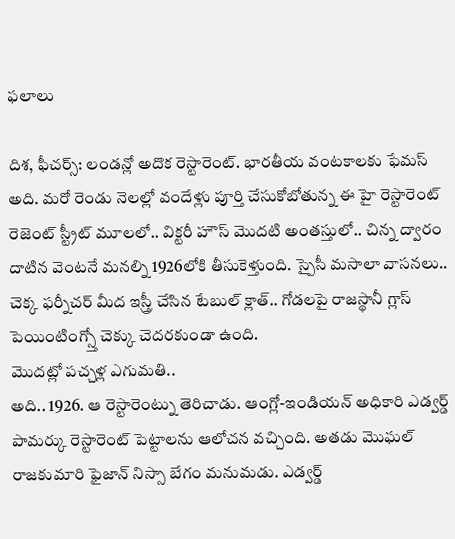ఫలాలు

దిశ, ఫీచర్స్: లండన్లో అదొక రెస్టారెంట్. భారతీయ వంటకాలకు ఫేమస్ అది. మరో రెండు నెలల్లో వందేళ్లు పూర్తి చేసుకోబోతున్న ఈ హై రెస్టారెంట్ రెజెంట్ స్ట్రీట్ మూలలో.. విక్టరీ హౌస్ మొదటి అంతస్తులో.. చిన్న ద్వారం దాటిన వెంటనే మనల్ని 1926లోకి తీసుకెళ్తుంది. స్పైసీ మసాలా వాసనలు.. చెక్క ఫర్నీచర్ మీద ఇస్త్రీ చేసిన టేబుల్ క్లాత్.. గోడలపై రాజస్థానీ గ్లాస్ పెయింటింగ్స్తో చెక్కు చెదరకుండా ఉంది.
మొదట్లో పచ్చళ్ల ఎగుమతి..
అది.. 1926. ఆ రెస్టారెంట్ను తెరిచాడు. ఆంగ్లో-ఇండియన్ అధికారి ఎడ్వర్డ్ పామర్కు రెస్టారెంట్ పెట్టాలను ఆలోచన వచ్చింది. అతడు మొఘల్ రాజకుమారి ఫైజాన్ నిస్సా బేగం మనుమడు. ఎడ్వర్డ్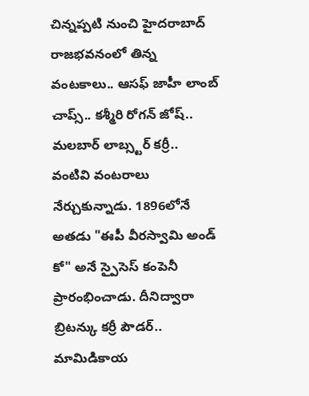చిన్నప్పటి నుంచి హైదరాబాద్ రాజభవనంలో తిన్న వంటకాలు.. ఆసఫ్ జాహీ లాంబ్ చాప్స్.. కశ్మీరి రోగన్ జోష్.. మలబార్ లాబ్స్టర్ కర్రీ.. వంటివి వంటరాలు నేర్చుకున్నాడు. 1896లోనే అతడు "ఈపీ వీరస్వామి అండ్ కో" అనే స్పైసెస్ కంపెనీ ప్రారంభించాడు. దీనిద్వారా బ్రిటన్కు కర్రీ పౌడర్.. మామిడికాయ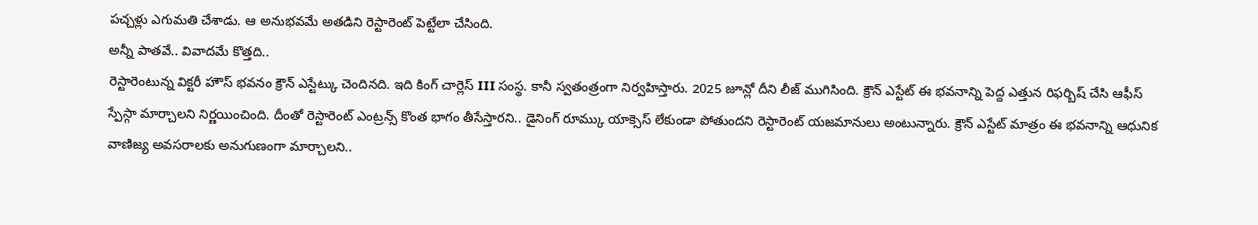పచ్చళ్లు ఎగుమతి చేశాడు. ఆ అనుభవమే అతడిని రెస్టారెంట్ పెట్టేలా చేసింది.
అన్నీ పాతవే.. వివాదమే కొత్తది..
రెస్టారెంటున్న విక్టరీ హౌస్ భవనం క్రౌన్ ఎస్టేట్కు చెందినది. ఇది కింగ్ చార్లెస్ III సంస్థ. కానీ స్వతంత్రంగా నిర్వహిస్తారు. 2025 జూన్లో దీని లీజ్ ముగిసింది. క్రౌన్ ఎస్టేట్ ఈ భవనాన్ని పెద్ద ఎత్తున రిఫర్బిష్ చేసి ఆఫీస్ స్పేస్గా మార్చాలని నిర్ణయించింది. దీంతో రెస్టారెంట్ ఎంట్రన్స్ కొంత భాగం తీసేస్తారని.. డైనింగ్ రూమ్కు యాక్సెస్ లేకుండా పోతుందని రెస్టారెంట్ యజమానులు అంటున్నారు. క్రౌన్ ఎస్టేట్ మాత్రం ఈ భవనాన్ని ఆధునిక వాణిజ్య అవసరాలకు అనుగుణంగా మార్చాలని..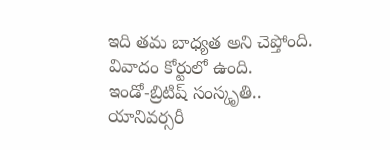ఇది తమ బాధ్యత అని చెప్తోంది. వివాదం కోర్టులో ఉంది.
ఇండో-బ్రిటిష్ సంస్కృతి..
యానివర్సరీ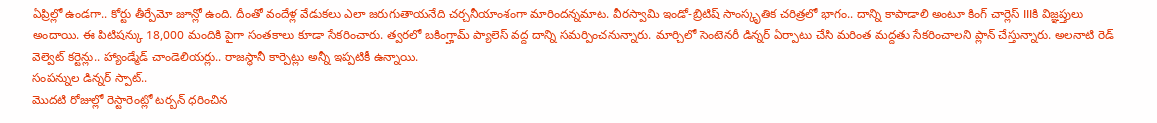ఏప్రిల్లో ఉండగా.. కోర్టు తీర్పేమో జూన్లో ఉంది. దీంతో వందేళ్ల వేడుకలు ఎలా జరుగుతాయనేది చర్చనీయాంశంగా మారిందన్నమాట. వీరస్వామి ఇండో-బ్రిటిష్ సాంస్కృతిక చరిత్రలో భాగం.. దాన్ని కాపాడాలి అంటూ కింగ్ చార్లెస్ IIIకి విజ్ఞప్తులు అందాయి. ఈ పిటిషన్కు 18,000 మందికి పైగా సంతకాలు కూడా సేకరించారు. త్వరలో బకింగ్హామ్ ప్యాలెస్ వద్ద దాన్ని సమర్పించనున్నారు. మార్చిలో సెంటెనరీ డిన్నర్ ఏర్పాటు చేసి మరింత మద్దతు సేకరించాలని ప్లాన్ చేస్తున్నారు. అలనాటి రెడ్ వెల్వెట్ కర్టెన్లు.. హ్యాండ్మేడ్ చాండెలియర్లు.. రాజస్థానీ కార్పెట్లు అన్నీ ఇప్పటికీ ఉన్నాయి.
సంపన్నుల డిన్నర్ స్పాట్..
మొదటి రోజుల్లో రెస్టారెంట్లో టర్బన్ ధరించిన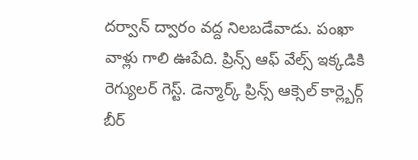దర్వాన్ ద్వారం వద్ద నిలబడేవాడు. పంఖా వాళ్లు గాలి ఊపేది. ప్రిన్స్ ఆఫ్ వేల్స్ ఇక్కడికి రెగ్యులర్ గెస్ట్. డెన్మార్క్ ప్రిన్స్ ఆక్సెల్ కార్ల్బెర్గ్ బీర్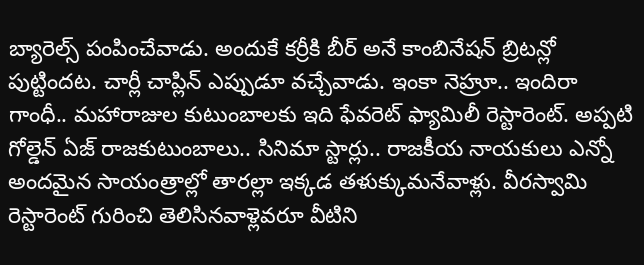బ్యారెల్స్ పంపించేవాడు. అందుకే కర్రీకి బీర్ అనే కాంబినేషన్ బ్రిటన్లో పుట్టిందట. చార్లీ చాప్లిన్ ఎప్పుడూ వచ్చేవాడు. ఇంకా నెహ్రూ.. ఇందిరా గాంధీ.. మహారాజుల కుటుంబాలకు ఇది ఫేవరెట్ ఫ్యామిలీ రెస్టారెంట్. అప్పటి గోల్డెన్ ఏజ్ రాజకుటుంబాలు.. సినిమా స్టార్లు.. రాజకీయ నాయకులు ఎన్నో అందమైన సాయంత్రాల్లో తారల్లా ఇక్కడ తళుక్కుమనేవాళ్లు. వీరస్వామి రెస్టారెంట్ గురించి తెలిసినవాళ్లెవరూ వీటిని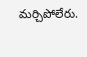మర్చిపోలేరు.